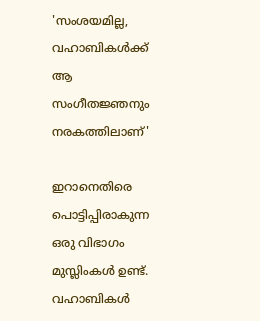'സംശയമില്ല, വഹാബികൾക്ക് ആ സംഗീതജ്ഞനും നരകത്തിലാണ്'

ഇറാനെതിരെ പൊട്ടിപ്പിരാകുന്ന ഒരു വിഭാഗം മുസ്ലിംകൾ ഉണ്ട്. വഹാബികൾ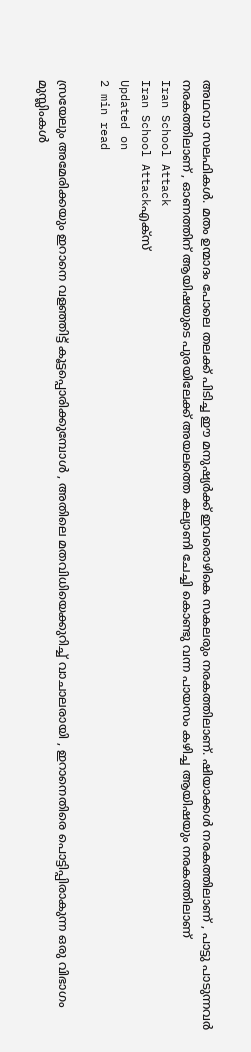അഥവാ സലഫികൾ. മതം ഉന്മാദം പോലെ തലക്ക് പിടിച്ച ഈ മനുഷ്യർക്ക് ഇവരൊഴികെ സകലരും നരകത്തിലാണ്. ഷിയാക്കൾ നരകത്തിലാണ് , പാട്ടു പാടുന്നവർ നരകത്തിലാണ് , ഓണത്തിന് ആയിഷയുടെ പുരയിലേക്ക് അയലത്തെ കല്യാണി ചേച്ചി കൊണ്ടു വന്ന പായസം കഴിച്ച ആയിഷയും നരകത്തിലാണ്
Iran School Attack
Iran School Attackഎക്സ്
Updated on
2 min read

സ്രയേലും അമേരിക്കയും ഇറാനെ വളഞ്ഞിട്ട് കൂട്ടപ്പൊരിക്കുമ്പോൾ , അതിലെ മതവിധിയെക്കുറിച്ച് വാചാലരായി , ഇറാനെതിരെ പൊട്ടിപ്പിരാകുന്ന ഒരു വിഭാഗം മുസ്ലിംകൾ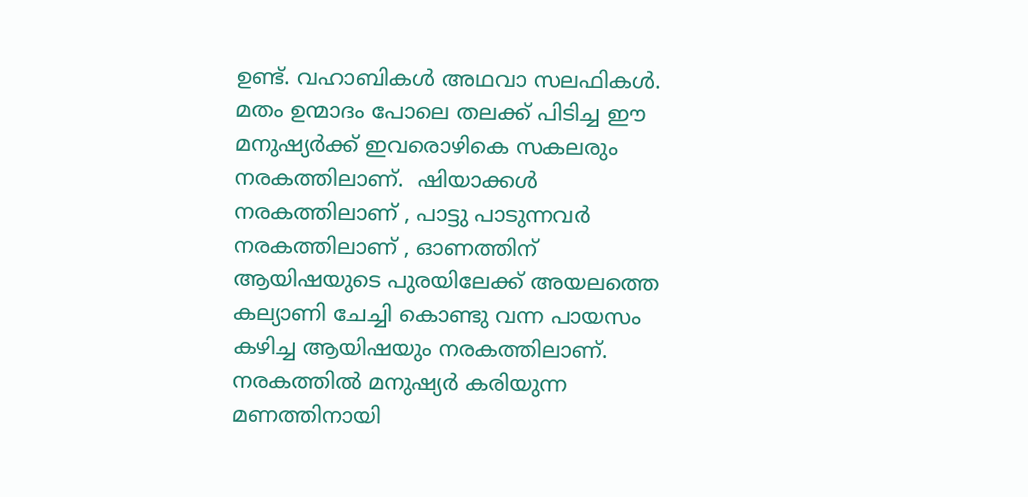ഉണ്ട്. വഹാബികൾ അഥവാ സലഫികൾ. മതം ഉന്മാദം പോലെ തലക്ക് പിടിച്ച ഈ മനുഷ്യർക്ക് ഇവരൊഴികെ സകലരും നരകത്തിലാണ്.  ഷിയാക്കൾ നരകത്തിലാണ് , പാട്ടു പാടുന്നവർ നരകത്തിലാണ് , ഓണത്തിന് ആയിഷയുടെ പുരയിലേക്ക് അയലത്തെ കല്യാണി ചേച്ചി കൊണ്ടു വന്ന പായസം കഴിച്ച ആയിഷയും നരകത്തിലാണ്. നരകത്തിൽ മനുഷ്യർ കരിയുന്ന മണത്തിനായി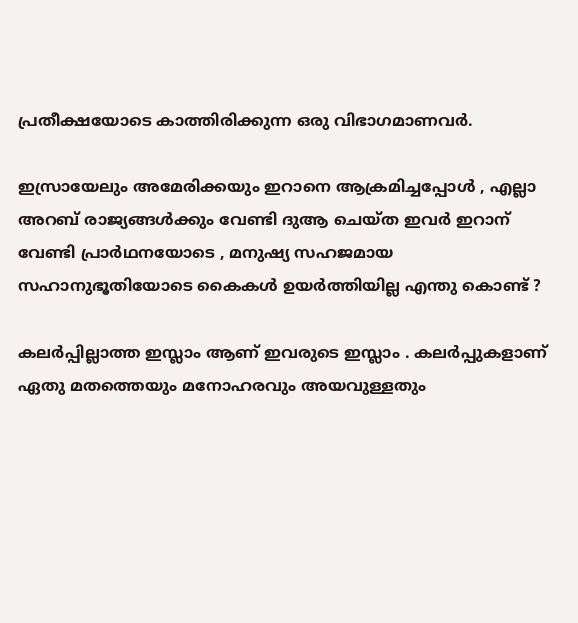പ്രതീക്ഷയോടെ കാത്തിരിക്കുന്ന ഒരു വിഭാഗമാണവർ.

ഇസ്രായേലും അമേരിക്കയും ഇറാനെ ആക്രമിച്ചപ്പോൾ , എല്ലാ അറബ് രാജ്യങ്ങൾക്കും വേണ്ടി ദുആ ചെയ്ത ഇവർ ഇറാന് വേണ്ടി പ്രാർഥനയോടെ , മനുഷ്യ സഹജമായ സഹാനുഭൂതിയോടെ കൈകൾ ഉയർത്തിയില്ല എന്തു കൊണ്ട് ?

കലർപ്പില്ലാത്ത ഇസ്ലാം ആണ് ഇവരുടെ ഇസ്ലാം . കലർപ്പുകളാണ് ഏതു മതത്തെയും മനോഹരവും അയവുള്ളതും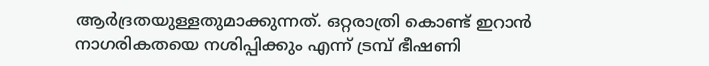ആർദ്രതയുള്ളതുമാക്കുന്നത്. ഒറ്റരാത്രി കൊണ്ട് ഇറാൻ നാഗരികതയെ നശിപ്പിക്കും എന്ന് ട്രമ്പ് ഭീഷണി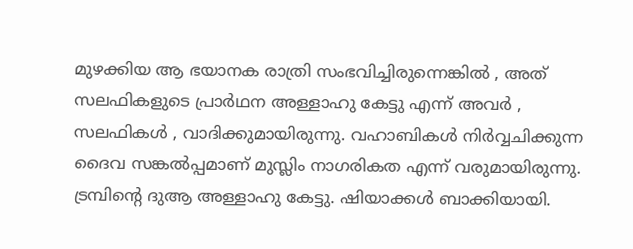മുഴക്കിയ ആ ഭയാനക രാത്രി സംഭവിച്ചിരുന്നെങ്കിൽ , അത് സലഫികളുടെ പ്രാർഥന അള്ളാഹു കേട്ടു എന്ന് അവർ , സലഫികൾ , വാദിക്കുമായിരുന്നു. വഹാബികൾ നിർവ്വചിക്കുന്ന ദൈവ സങ്കൽപ്പമാണ് മുസ്ലിം നാഗരികത എന്ന് വരുമായിരുന്നു. ട്രമ്പിൻ്റെ ദുആ അള്ളാഹു കേട്ടു. ഷിയാക്കൾ ബാക്കിയായി.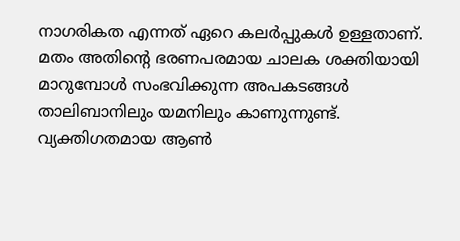നാഗരികത എന്നത് ഏറെ കലർപ്പുകൾ ഉള്ളതാണ്. മതം അതിൻ്റെ ഭരണപരമായ ചാലക ശക്തിയായി മാറുമ്പോൾ സംഭവിക്കുന്ന അപകടങ്ങൾ താലിബാനിലും യമനിലും കാണുന്നുണ്ട്. വ്യക്തിഗതമായ ആൺ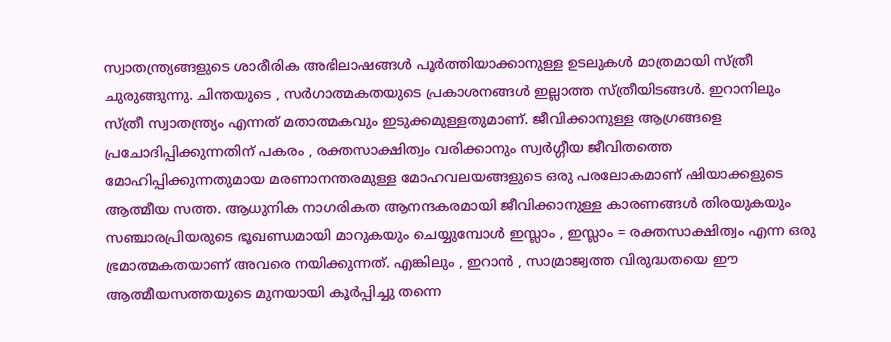സ്വാതന്ത്ര്യങ്ങളുടെ ശാരീരിക അഭിലാഷങ്ങൾ പൂർത്തിയാക്കാനുള്ള ഉടലുകൾ മാത്രമായി സ്ത്രീ ചുരുങ്ങുന്നു. ചിന്തയുടെ , സർഗാത്മകതയുടെ പ്രകാശനങ്ങൾ ഇല്ലാത്ത സ്ത്രീയിടങ്ങൾ. ഇറാനിലും സ്ത്രീ സ്വാതന്ത്ര്യം എന്നത് മതാത്മകവും ഇടുക്കമുള്ളതുമാണ്. ജീവിക്കാനുള്ള ആഗ്രങ്ങളെ പ്രചോദിപ്പിക്കുന്നതിന് പകരം , രക്തസാക്ഷിത്വം വരിക്കാനും സ്വർഗ്ഗീയ ജീവിതത്തെ മോഹിപ്പിക്കുന്നതുമായ മരണാനന്തരമുള്ള മോഹവലയങ്ങളുടെ ഒരു പരലോകമാണ് ഷിയാക്കളുടെ ആത്മീയ സത്ത. ആധുനിക നാഗരികത ആനന്ദകരമായി ജീവിക്കാനുള്ള കാരണങ്ങൾ തിരയുകയും സഞ്ചാരപ്രിയരുടെ ഭൂഖണ്ഡമായി മാറുകയും ചെയ്യുമ്പോൾ ഇസ്ലാം , ഇസ്ലാം = രക്തസാക്ഷിത്വം എന്ന ഒരു ഭ്രമാത്മകതയാണ് അവരെ നയിക്കുന്നത്. എങ്കിലും , ഇറാൻ , സാമ്രാജ്വത്ത വിരുദ്ധതയെ ഈ ആത്മീയസത്തയുടെ മുനയായി കൂർപ്പിച്ചു തന്നെ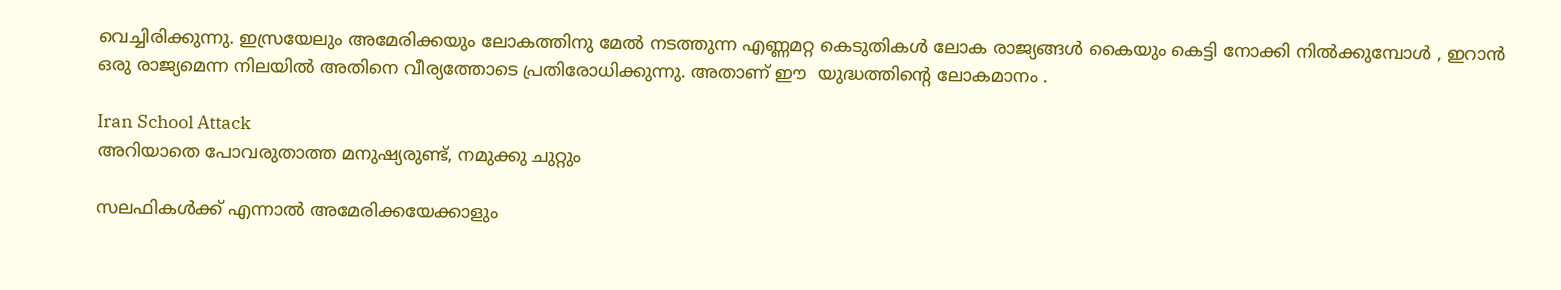വെച്ചിരിക്കുന്നു. ഇസ്രയേലും അമേരിക്കയും ലോകത്തിനു മേൽ നടത്തുന്ന എണ്ണമറ്റ കെടുതികൾ ലോക രാജ്യങ്ങൾ കൈയും കെട്ടി നോക്കി നിൽക്കുമ്പോൾ , ഇറാൻ ഒരു രാജ്യമെന്ന നിലയിൽ അതിനെ വീര്യത്തോടെ പ്രതിരോധിക്കുന്നു. അതാണ് ഈ  യുദ്ധത്തിൻ്റെ ലോകമാനം .

Iran School Attack
അറിയാതെ പോവരുതാത്ത മനുഷ്യരുണ്ട്, നമുക്കു ചുറ്റും

സലഫികൾക്ക് എന്നാൽ അമേരിക്കയേക്കാളും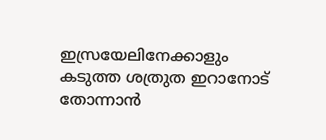ഇസ്രയേലിനേക്കാളും കടുത്ത ശത്രുത ഇറാനോട് തോന്നാൻ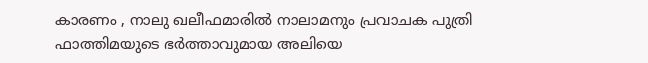കാരണം , നാലു ഖലീഫമാരിൽ നാലാമനും പ്രവാചക പുത്രി ഫാത്തിമയുടെ ഭർത്താവുമായ അലിയെ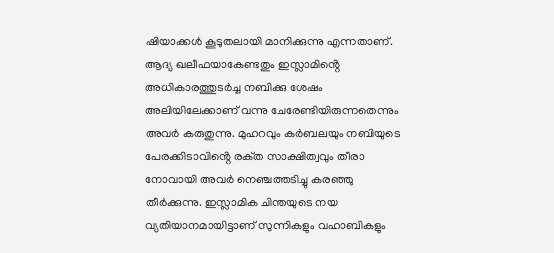ഷിയാക്കൾ കൂടുതലായി മാനിക്കുന്നു എന്നതാണ്. ആദ്യ ഖലീഫയാകേണ്ടതും ഇസ്ലാമിൻ്റെ അധികാരത്തുടർച്ച നബിക്കു ശേഷം അലിയിലേക്കാണ് വന്നു ചേരേണ്ടിയിരുന്നതെന്നും അവർ കരുതുന്നു. മുഹറവും കർബലയും നബിയുടെ പേരക്കിടാവിൻ്റെ രക്‌ത സാക്ഷിത്വവും തീരാ നോവായി അവർ നെഞ്ചത്തടിച്ചു കരഞ്ഞു തീർക്കുന്നു. ഇസ്ലാമിക ചിന്തയുടെ നയ വ്യതിയാനമായിട്ടാണ് സുന്നികളും വഹാബികളും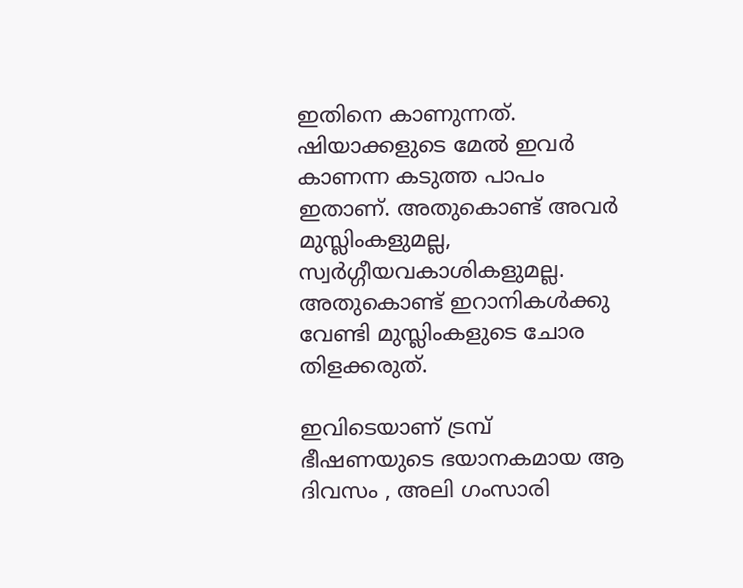ഇതിനെ കാണുന്നത്. ഷിയാക്കളുടെ മേൽ ഇവർ കാണന്ന കടുത്ത പാപം ഇതാണ്. അതുകൊണ്ട് അവർ മുസ്ലിംകളുമല്ല, സ്വർഗ്ഗീയവകാശികളുമല്ല. അതുകൊണ്ട് ഇറാനികൾക്കു വേണ്ടി മുസ്ലിംകളുടെ ചോര തിളക്കരുത്.

ഇവിടെയാണ് ട്രമ്പ് ഭീഷണയുടെ ഭയാനകമായ ആ ദിവസം , അലി ഗംസാരി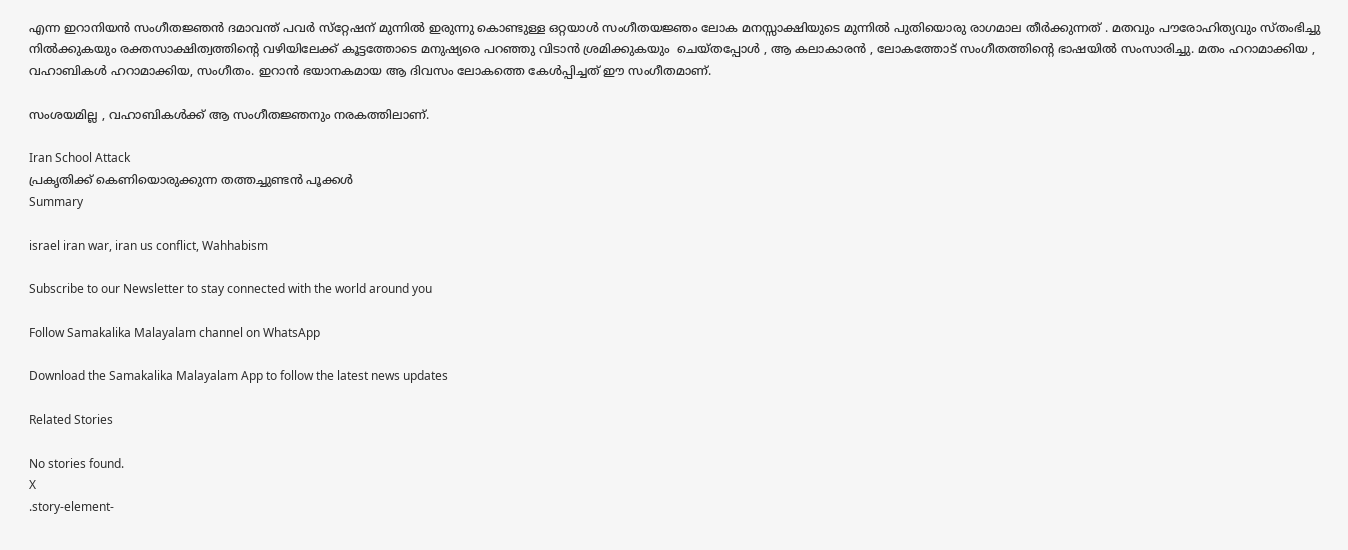എന്ന ഇറാനിയൻ സംഗീതജ്ഞൻ ദമാവന്ത് പവർ സ്‌റ്റേഷന് മുന്നിൽ ഇരുന്നു കൊണ്ടുള്ള ഒറ്റയാൾ സംഗീതയജ്ഞം ലോക മനസ്സാക്ഷിയുടെ മുന്നിൽ പുതിയൊരു രാഗമാല തീർക്കുന്നത് . മതവും പൗരോഹിത്യവും സ്തംഭിച്ചു നിൽക്കുകയും രക്തസാക്ഷിത്വത്തിൻ്റെ വഴിയിലേക്ക് കൂട്ടത്തോടെ മനുഷ്യരെ പറഞ്ഞു വിടാൻ ശ്രമിക്കുകയും  ചെയ്തപ്പോൾ , ആ കലാകാരൻ , ലോകത്തോട് സംഗീതത്തിൻ്റെ ഭാഷയിൽ സംസാരിച്ചു. മതം ഹറാമാക്കിയ , വഹാബികൾ ഹറാമാക്കിയ, സംഗീതം. ഇറാൻ ഭയാനകമായ ആ ദിവസം ലോകത്തെ കേൾപ്പിച്ചത് ഈ സംഗീതമാണ്.

സംശയമില്ല , വഹാബികൾക്ക് ആ സംഗീതജ്ഞനും നരകത്തിലാണ്.

Iran School Attack
പ്രകൃതിക്ക് കെണിയൊരുക്കുന്ന തത്തച്ചുണ്ടൻ പൂക്കൾ
Summary

israel iran war, iran us conflict, Wahhabism

Subscribe to our Newsletter to stay connected with the world around you

Follow Samakalika Malayalam channel on WhatsApp

Download the Samakalika Malayalam App to follow the latest news updates

Related Stories

No stories found.
X
.story-element-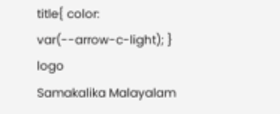title{ color: var(--arrow-c-light); }
logo
Samakalika Malayalam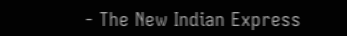- The New Indian Express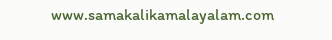www.samakalikamalayalam.com